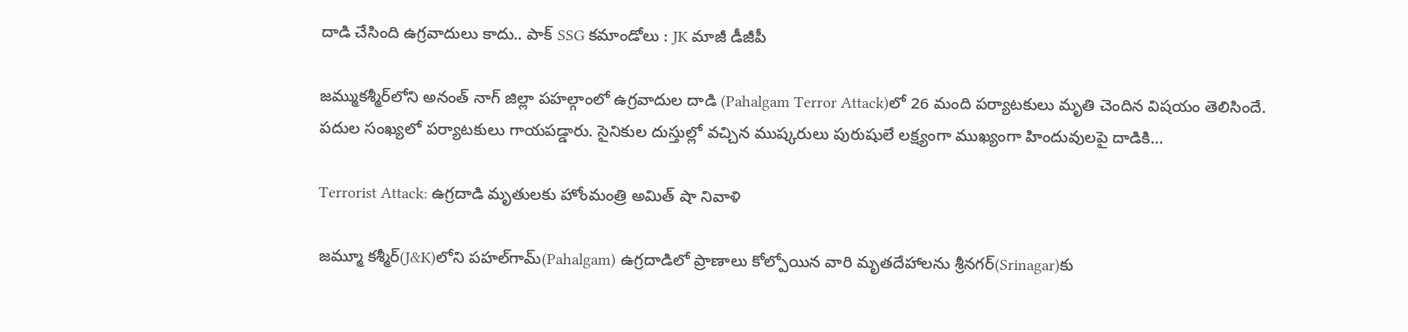దాడి చేసింది ఉగ్రవాదులు కాదు.. పాక్ SSG కమాండోలు : JK మాజీ డీజీపీ

జమ్ముకశ్మీర్‌లోని అనంత్ నాగ్ జిల్లా పహల్గాంలో ఉగ్రవాదుల దాడి (Pahalgam Terror Attack)లో 26 మంది పర్యాటకులు మృతి చెందిన విషయం తెలిసిందే. పదుల సంఖ్యలో పర్యాటకులు గాయపడ్డారు. సైనికుల దుస్తుల్లో వచ్చిన ముష్కరులు పురుషులే లక్ష్యంగా ముఖ్యంగా హిందువులపై దాడికి…

Terrorist Attack: ఉగ్రదాడి మృతులకు హోంమంత్రి అమిత్ షా నివాళి

జమ్మూ కశ్మీర్‌(J&K)లోని పహల్‌గామ్‌(Pahalgam) ఉగ్రదాడిలో ప్రాణాలు కోల్పోయిన వారి మృతదేహాలను శ్రీనగర్‌(Srinagar)కు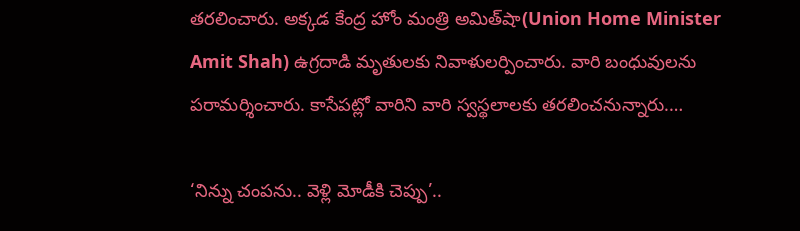తరలించారు. అక్కడ కేంద్ర హోం మంత్రి అమిత్‌షా(Union Home Minister Amit Shah) ఉగ్రదాడి మృతులకు నివాళులర్పించారు. వారి బంధువులను పరామర్శించారు. కాసేపట్లో వారిని వారి స్వస్థలాలకు తరలించనున్నారు.…

‘నిన్ను చంపను.. వెళ్లి మోడీకి చెప్పు’..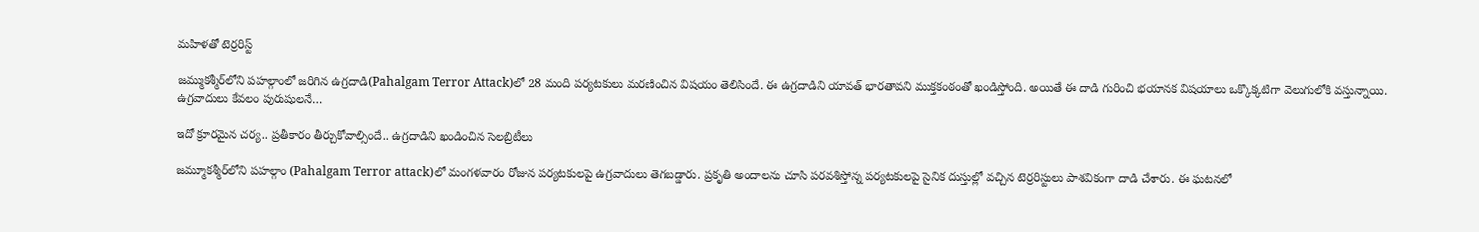మహిళతో టెర్రరిస్ట్

జమ్ముకశ్మీర్‌లోని పహల్గాంలో జరిగిన ఉగ్రదాడి(Pahalgam Terror Attack)లో 28 మంది పర్యటకులు మరణించిన విషయం తెలిసిందే. ఈ ఉగ్రదాడిని యావత్ భారతావని ముక్తకంఠంతో ఖండిస్తోంది. అయితే ఈ దాడి గురించి భయానక విషయాలు ఒక్కొక్కటిగా వెలుగులోకి వస్తున్నాయి. ఉగ్రవాదులు కేవలం పురుషులనే…

ఇదో క్రూరమైన చర్య.. ప్రతీకారం తీర్చుకోవాల్సిందే.. ఉగ్రదాడిని ఖండించిన సెలబ్రిటీలు

జమ్మూకశ్మీర్‌లోని పహల్గాం (Pahalgam Terror attack)లో మంగళవారం రోజున పర్యటకులపై ఉగ్రవాదులు తెగబడ్డారు. ప్రకృతి అందాలను చూసి పరవశిస్తోన్న పర్యటకులపై సైనిక దుస్తుల్లో వచ్చిన టెర్రరిస్టులు పాశవికంగా దాడి చేశారు. ఈ ఘటనలో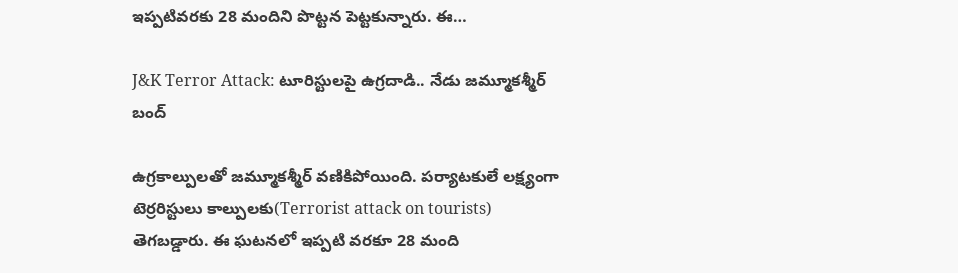ఇప్పటివరకు 28 మందిని పొట్టన పెట్టకున్నారు. ఈ…

J&K Terror Attack: టూరిస్టులపై ఉగ్రదాడి.. నేడు జమ్మూకశ్మీర్ బంద్

ఉగ్రకాల్పులతో జమ్మూకశ్మీర్ వణికిపోయింది. పర్యాటకులే లక్ష్యంగా టెర్రరిస్టులు కాల్పులకు(Terrorist attack on tourists) తెగబడ్డారు. ఈ ఘటనలో ఇప్పటి వరకూ 28 మంది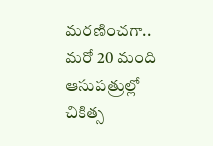మరణించగా.. మరో 20 మంది ఆసుపత్రుల్లో చికిత్స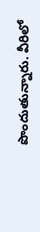పొందుతున్నారు. వీరిలో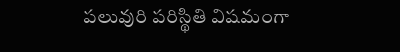పలువురి పరిస్థితి విషమంగా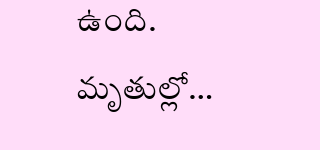ఉంది. మృతుల్లో…